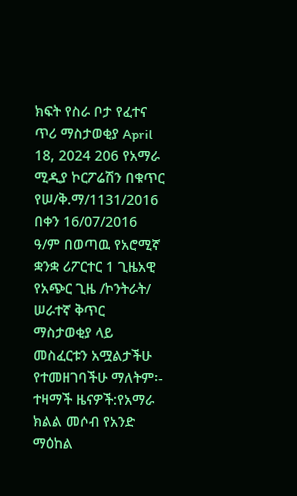ክፍት የስራ ቦታ የፈተና ጥሪ ማስታወቂያ April 18, 2024 206 የአማራ ሚዲያ ኮርፖሬሽን በቁጥር የሠ/ቅ.ማ/1131/2016 በቀን 16/07/2016 ዓ/ም በወጣዉ የአሮሚኛ ቋንቋ ሪፖርተር 1 ጊዜአዊ የአጭር ጊዜ /ኮንትራት/ ሠራተኛ ቅጥር ማስታወቂያ ላይ መስፈርቱን አሟልታችሁ የተመዘገባችሁ ማለትም፡- ተዛማች ዜናዎች:የአማራ ክልል መሶብ የአንድ ማዕከል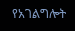የአገልግሎት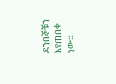ደንበኞቹን እየጠበቀ ነው።